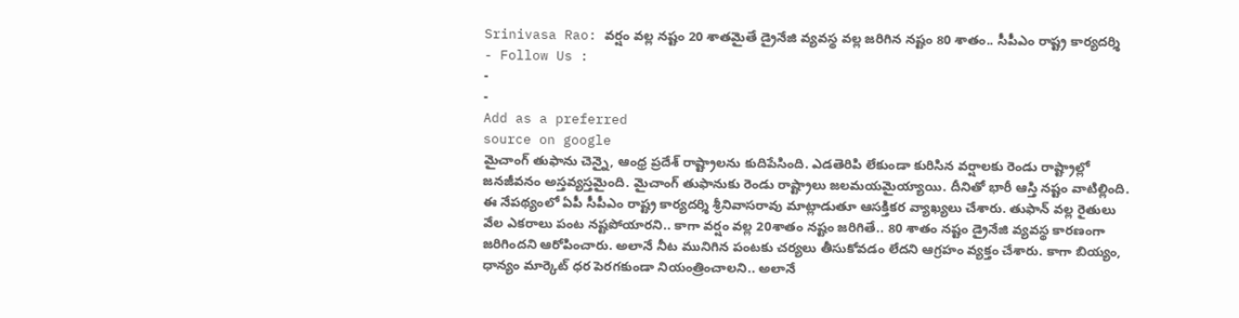Srinivasa Rao: వర్షం వల్ల నష్టం 20 శాతమైతే డ్రైనేజి వ్యవస్థ వల్ల జరిగిన నష్టం 80 శాతం.. సీపీఎం రాష్ట్ర కార్యదర్శి
- Follow Us :
-
-
Add as a preferred
source on google
మైచాంగ్ తుఫాను చెన్నై, ఆంధ్ర ప్రదేశ్ రాష్ట్రాలను కుదిపేసింది. ఎడతెరిపి లేకుండా కురిసిన వర్షాలకు రెండు రాష్ట్రాల్లో జనజీవనం అస్తవ్యస్తమైంది. మైచాంగ్ తుఫానుకు రెండు రాష్ట్రాలు జలమయమైయ్యాయి. దీనితో భారీ ఆస్తి నష్టం వాటిల్లింది. ఈ నేపథ్యంలో ఏపీ సీపీఎం రాష్ట్ర కార్యదర్శి శ్రీనివాసరావు మాట్లాడుతూ ఆసక్తికర వ్యాఖ్యలు చేశారు. తుఫాన్ వల్ల రైతులు వేల ఎకరాలు పంట నష్టపోయారని.. కాగా వర్షం వల్ల 20శాతం నష్టం జరిగితే.. 80 శాతం నష్టం డ్రైనేజి వ్యవస్థ కారణంగా జరిగిందని ఆరోపించారు. అలానే నీట మునిగిన పంటకు చర్యలు తీసుకోవడం లేదని ఆగ్రహం వ్యక్తం చేశారు. కాగా బియ్యం, ధాన్యం మార్కెట్ ధర పెరగకుండా నియంత్రించాలని.. అలానే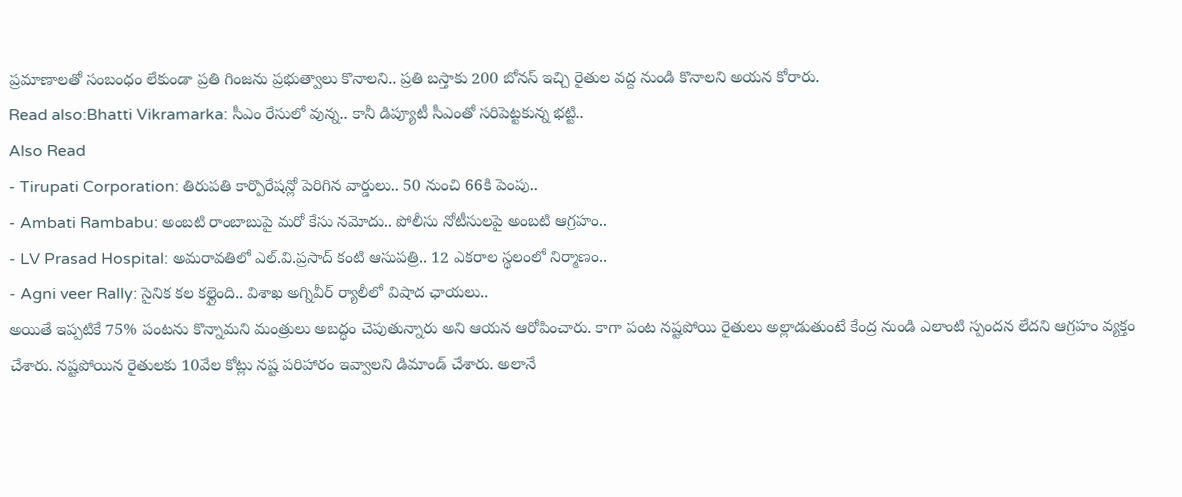ప్రమాణాలతో సంబంధం లేకుండా ప్రతి గింజను ప్రభుత్వాలు కొనాలని.. ప్రతి బస్తాకు 200 బోనస్ ఇచ్చి రైతుల వద్ద నుండి కొనాలని అయన కోరారు.
Read also:Bhatti Vikramarka: సీఎం రేసులో వున్న.. కానీ డిప్యూటీ సీఎంతో సరిపెట్టకున్న భట్టి..
Also Read
- Tirupati Corporation: తిరుపతి కార్పొరేషన్లో పెరిగిన వార్డులు.. 50 నుంచి 66కి పెంపు..
- Ambati Rambabu: అంబటి రాంబాబుపై మరో కేసు నమోదు.. పోలీసు నోటీసులపై అంబటి ఆగ్రహం..
- LV Prasad Hospital: అమరావతిలో ఎల్.వి.ప్రసాద్ కంటి ఆసుపత్రి.. 12 ఎకరాల స్థలంలో నిర్మాణం..
- Agni veer Rally: సైనిక కల కల్లైంది.. విశాఖ అగ్నివీర్ ర్యాలీలో విషాద ఛాయలు..
అయితే ఇప్పటికే 75% పంటను కొన్నామని మంత్రులు అబద్ధం చెపుతున్నారు అని ఆయన ఆరోపించారు. కాగా పంట నష్టపోయి రైతులు అల్లాడుతుంటే కేంద్ర నుండి ఎలాంటి స్పందన లేదని ఆగ్రహం వ్యక్తం చేశారు. నష్టపోయిన రైతులకు 10వేల కోట్లు నష్ట పరిహారం ఇవ్వాలని డిమాండ్ చేశారు. అలానే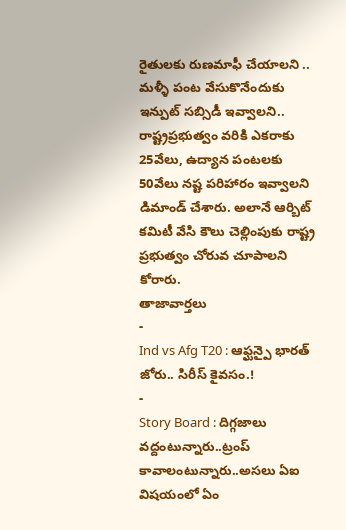రైతులకు రుణమాఫీ చేయాలని .. మళ్ళీ పంట వేసుకొనేందుకు ఇన్పుట్ సబ్సిడీ ఇవ్వాలని.. రాష్ట్రప్రభుత్వం వరికి ఎకరాకు 25వేలు, ఉద్యాన పంటలకు 50వేలు నష్ట పరిహారం ఇవ్వాలని డిమాండ్ చేశారు. అలానే ఆర్బిట్ కమిటీ వేసి కౌలు చెల్లింపుకు రాష్ట్ర ప్రభుత్వం చోరువ చూపాలని కోరారు.
తాజావార్తలు
-
Ind vs Afg T20 : ఆఫ్ఘన్పై భారత్ జోరు.. సిరీస్ కైవసం.!
-
Story Board : దిగ్గజాలు వద్దంటున్నారు..ట్రంప్ కావాలంటున్నారు..అసలు ఏఐ విషయంలో ఏం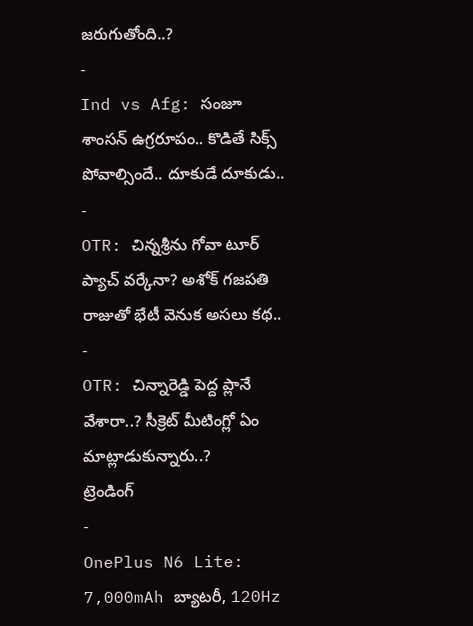జరుగుతోంది..?
-
Ind vs Afg: సంజూ శాంసన్ ఉగ్రరూపం.. కొడితే సిక్స్ పోవాల్సిందే.. దూకుడే దూకుడు..
-
OTR: చిన్నశ్రీను గోవా టూర్ ప్యాచ్ వర్కేనా? అశోక్ గజపతి రాజుతో భేటీ వెనుక అసలు కథ..
-
OTR: చిన్నారెడ్డి పెద్ద ప్లానే వేశారా..? సీక్రెట్ మీటింగ్లో ఏం మాట్లాడుకున్నారు..?
ట్రెండింగ్
-
OnePlus N6 Lite: 7,000mAh బ్యాటరీ, 120Hz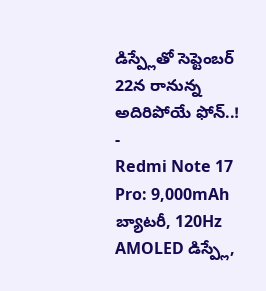డిస్ప్లేతో సెప్టెంబర్ 22న రానున్న అదిరిపోయే ఫోన్..!
-
Redmi Note 17 Pro: 9,000mAh బ్యాటరీ, 120Hz AMOLED డిస్ప్లే,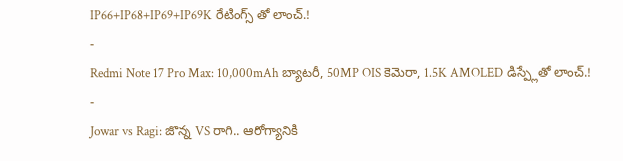IP66+IP68+IP69+IP69K రేటింగ్స్ తో లాంచ్.!
-
Redmi Note 17 Pro Max: 10,000mAh బ్యాటరీ, 50MP OIS కెమెరా, 1.5K AMOLED డిస్ప్లేతో లాంచ్.!
-
Jowar vs Ragi: జొన్న VS రాగి.. ఆరోగ్యానికి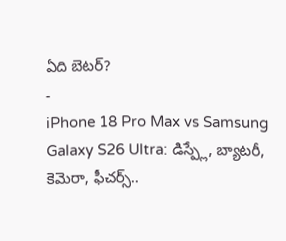ఏది బెటర్?
-
iPhone 18 Pro Max vs Samsung Galaxy S26 Ultra: డిస్ప్లే, బ్యాటరీ, కెమెరా, ఫీచర్స్..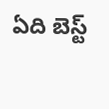ఏది బెస్ట్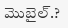మొబైల్.?